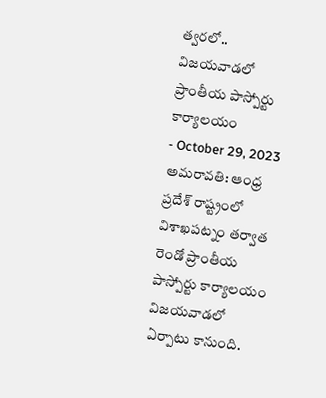త్వరలో.. విజయవాడలో ప్రాంతీయ పాస్పోర్టు కార్యాలయం
- October 29, 2023
అమరావతి: ఆంధ్ర ప్రదేశ్ రాష్ట్రంలో విశాఖపట్నం తర్వాత రెండో ప్రాంతీయ పాస్పోర్టు కార్యాలయం విజయవాడలో ఏర్పాటు కానుంది.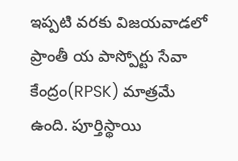ఇప్పటి వరకు విజయవాడలో ప్రాంతీ య పాస్పోర్టు సేవా కేంద్రం(RPSK) మాత్రమే ఉంది. పూర్తిస్థాయి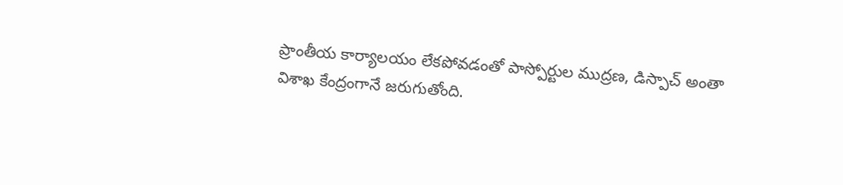ప్రాంతీయ కార్యాలయం లేకపోవడంతో పాస్పోర్టుల ముద్రణ, డిస్పాచ్ అంతా విశాఖ కేంద్రంగానే జరుగుతోంది.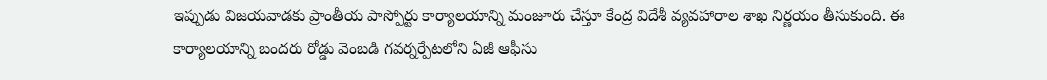ఇప్పుడు విజయవాడకు ప్రాంతీయ పాస్పోర్టు కార్యాలయాన్ని మంజూరు చేస్తూ కేంద్ర విదేశీ వ్యవహారాల శాఖ నిర్ణయం తీసుకుంది. ఈ కార్యాలయాన్ని బందరు రోడ్డు వెంబడి గవర్నర్పేటలోని ఏజీ ఆఫీసు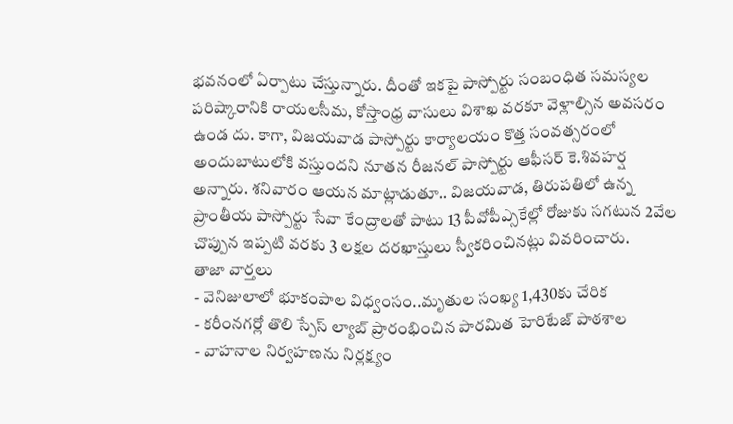భవనంలో ఏర్పాటు చేస్తున్నారు. దీంతో ఇకపై పాస్పోర్టు సంబంధిత సమస్యల పరిష్కారానికి రాయలసీమ, కోస్తాంధ్ర వాసులు విశాఖ వరకూ వెళ్లాల్సిన అవసరం ఉండ దు. కాగా, విజయవాడ పాస్పోర్టు కార్యాలయం కొత్త సంవత్సరంలో అందుబాటులోకి వస్తుందని నూతన రీజనల్ పాస్పోర్టు ఆఫీసర్ కె.శివహర్ష అన్నారు. శనివారం ఆయన మాట్లాడుతూ.. విజయవాడ, తిరుపతిలో ఉన్న ప్రాంతీయ పాస్పోర్టు సేవా కేంద్రాలతో పాటు 13 పీవోపీఎ్సకేల్లో రోజుకు సగటున 2వేల చొప్పున ఇప్పటి వరకు 3 లక్షల దరఖాస్తులు స్వీకరించినట్లు వివరించారు.
తాజా వార్తలు
- వెనిజులాలో భూకంపాల విధ్వంసం..మృతుల సంఖ్య 1,430కు చేరిక
- కరీంనగర్లో తొలి స్పేస్ ల్యాబ్ ప్రారంభించిన పారమిత హెరిటేజ్ పాఠశాల
- వాహనాల నిర్వహణను నిర్లక్ష్యం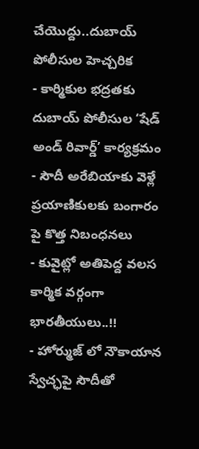చేయొద్దు..దుబాయ్ పోలీసుల హెచ్చరిక
- కార్మికుల భద్రతకు దుబాయ్ పోలీసుల ‘షేడ్ అండ్ రివార్డ్’ కార్యక్రమం
- సౌదీ అరేబియాకు వెళ్లే ప్రయాణికులకు బంగారం పై కొత్త నిబంధనలు
- కువైట్లో అతిపెద్ద వలస కార్మిక వర్గంగా భారతీయులు..!!
- హోర్ముజ్ లో నౌకాయాన స్వేచ్ఛపై సౌదీతో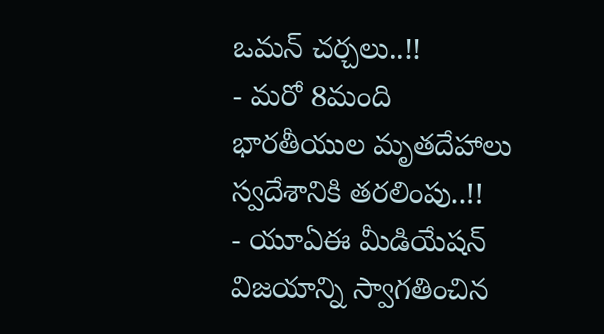ఒమన్ చర్చలు..!!
- మరో 8మంది భారతీయుల మృతదేహాలు స్వదేశానికి తరలింపు..!!
- యూఏఈ మీడియేషన్ విజయాన్ని స్వాగతించిన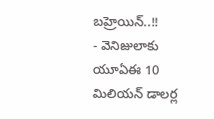బహ్రెయిన్..!!
- వెనిజులాకు యూఏఈ 10 మిలియన్ డాలర్ల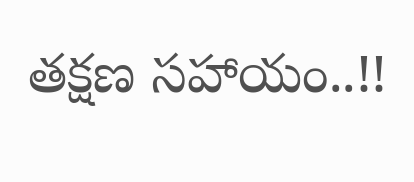తక్షణ సహాయం..!!